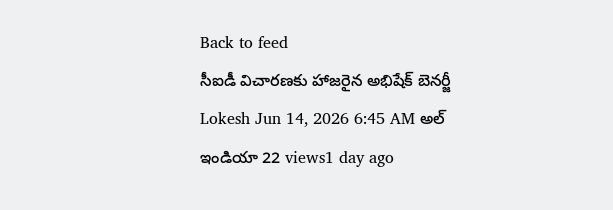Back to feed
సీఐడీ విచారణకు హాజరైన అభిషేక్ బెనర్జీ
Lokesh Jun 14, 2026 6:45 AM అల్ ఇండియా 22 views1 day ago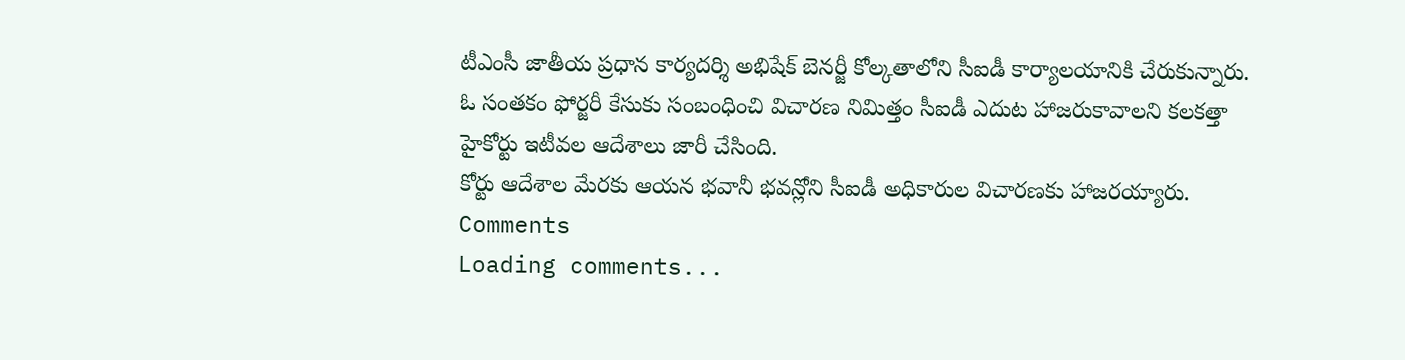టీఎంసీ జాతీయ ప్రధాన కార్యదర్శి అభిషేక్ బెనర్జీ కోల్కతాలోని సీఐడీ కార్యాలయానికి చేరుకున్నారు. ఓ సంతకం ఫోర్జరీ కేసుకు సంబంధించి విచారణ నిమిత్తం సీఐడీ ఎదుట హాజరుకావాలని కలకత్తా హైకోర్టు ఇటీవల ఆదేశాలు జారీ చేసింది.
కోర్టు ఆదేశాల మేరకు ఆయన భవానీ భవన్లోని సీఐడీ అధికారుల విచారణకు హాజరయ్యారు.
Comments
Loading comments...